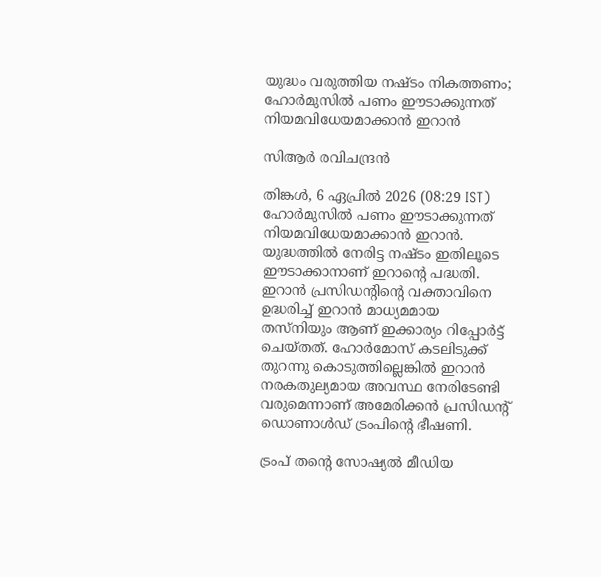യുദ്ധം വരുത്തിയ നഷ്ടം നികത്തണം; ഹോര്‍മുസില്‍ പണം ഈടാക്കുന്നത് നിയമവിധേയമാക്കാന്‍ ഇറാന്‍

സിആര്‍ രവിചന്ദ്രന്‍

തിങ്കള്‍, 6 ഏപ്രില്‍ 2026 (08:29 IST)
ഹോര്‍മുസില്‍ പണം ഈടാക്കുന്നത് നിയമവിധേയമാക്കാന്‍ ഇറാന്‍. യുദ്ധത്തില്‍ നേരിട്ട നഷ്ടം ഇതിലൂടെ ഈടാക്കാനാണ് ഇറാന്റെ പദ്ധതി. ഇറാന്‍ പ്രസിഡന്റിന്റെ വക്താവിനെ ഉദ്ധരിച്ച് ഇറാന്‍ മാധ്യമമായ തസ്‌നിയും ആണ് ഇക്കാര്യം റിപ്പോര്‍ട്ട് ചെയ്തത്. ഹോര്‍മോസ് കടലിടുക്ക് തുറന്നു കൊടുത്തില്ലെങ്കില്‍ ഇറാന്‍ നരകതുല്യമായ അവസ്ഥ നേരിടേണ്ടി വരുമെന്നാണ് അമേരിക്കന്‍ പ്രസിഡന്റ് ഡൊണാള്‍ഡ് ട്രംപിന്റെ ഭീഷണി.

ട്രംപ് തന്റെ സോഷ്യല്‍ മീഡിയ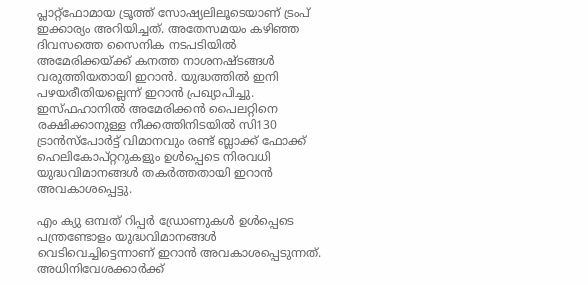പ്ലാറ്റ്‌ഫോമായ ട്രൂത്ത് സോഷ്യലിലൂടെയാണ് ട്രംപ് ഇക്കാര്യം അറിയിച്ചത്. അതേസമയം കഴിഞ്ഞ ദിവസത്തെ സൈനിക നടപടിയില്‍ അമേരിക്കയ്ക്ക് കനത്ത നാശനഷ്ടങ്ങള്‍ വരുത്തിയതായി ഇറാന്‍. യുദ്ധത്തില്‍ ഇനി പഴയരീതിയല്ലെന്ന് ഇറാന്‍ പ്രഖ്യാപിച്ചു. ഇസ്ഫഹാനില്‍ അമേരിക്കന്‍ പൈലറ്റിനെ രക്ഷിക്കാനുള്ള നീക്കത്തിനിടയില്‍ സി130 ട്രാന്‍സ്‌പോര്‍ട്ട് വിമാനവും രണ്ട് ബ്ലാക്ക് ഫോക്ക് ഹെലികോപ്റ്ററുകളും ഉള്‍പ്പെടെ നിരവധി യുദ്ധവിമാനങ്ങള്‍ തകര്‍ത്തതായി ഇറാന്‍ അവകാശപ്പെട്ടു.

എം ക്യു ഒമ്പത് റിപ്പര്‍ ഡ്രോണുകള്‍ ഉള്‍പ്പെടെ പന്ത്രണ്ടോളം യുദ്ധവിമാനങ്ങള്‍ വെടിവെച്ചിട്ടെന്നാണ് ഇറാന്‍ അവകാശപ്പെടുന്നത്. അധിനിവേശക്കാര്‍ക്ക്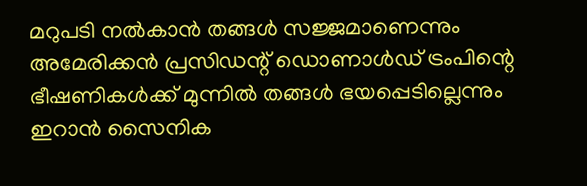മറുപടി നല്‍കാന്‍ തങ്ങള്‍ സജ്ജമാണെന്നും അമേരിക്കന്‍ പ്രസിഡന്റ് ഡൊണാള്‍ഡ് ട്രംപിന്റെ ഭീഷണികള്‍ക്ക് മുന്നില്‍ തങ്ങള്‍ ഭയപ്പെടില്ലെന്നും ഇറാന്‍ സൈനിക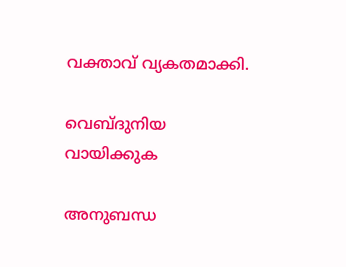വക്താവ് വ്യകതമാക്കി.

വെബ്ദുനിയ വായിക്കുക

അനുബന്ധ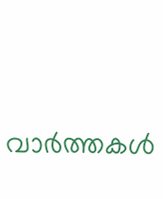വാര്‍ത്തകള്‍